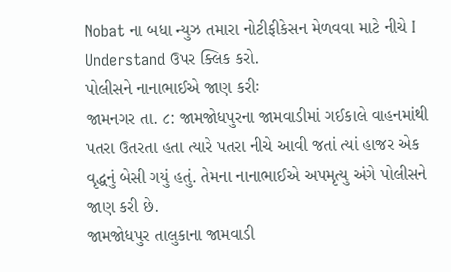Nobat ના બધા ન્યુઝ તમારા નોટીફીકેસન મેળવવા માટે નીચે I Understand ઉપર ક્લિક કરો.
પોલીસને નાનાભાઈએ જાણ કરીઃ
જામનગર તા. ૮: જામજોધપુરના જામવાડીમાં ગઈકાલે વાહનમાંથી પતરા ઉતરતા હતા ત્યારે પતરા નીચે આવી જતાં ત્યાં હાજર એક વૃદ્ધનું બેસી ગયું હતું. તેમના નાનાભાઈએ અપમૃત્યુ અંગે પોલીસને જાણ કરી છે.
જામજોધપુર તાલુકાના જામવાડી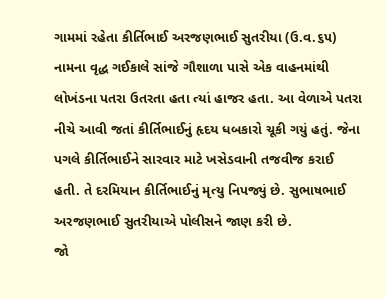ગામમાં રહેતા કીર્તિભાઈ અરજણભાઈ સુતરીયા (ઉ.વ.૬પ) નામના વૃદ્ધ ગઈકાલે સાંજે ગૌશાળા પાસે એક વાહનમાંથી લોખંડના પતરા ઉતરતા હતા ત્યાં હાજર હતા. આ વેળાએ પતરા નીચે આવી જતાં કીર્તિભાઈનું હૃદય ધબકારો ચૂકી ગયું હતું. જેના પગલે કીર્તિભાઈને સારવાર માટે ખસેડવાની તજવીજ કરાઈ હતી. તે દરમિયાન કીર્તિભાઈનું મૃત્યુ નિપજ્યું છે. સુભાષભાઈ અરજણભાઈ સુતરીયાએ પોલીસને જાણ કરી છે.
જો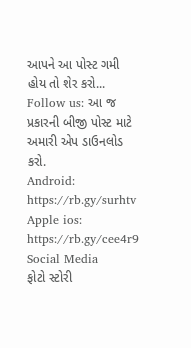આપને આ પોસ્ટ ગમી હોય તો શેર કરો...
Follow us: આ જ પ્રકારની બીજી પોસ્ટ માટે અમારી એપ ડાઉનલોડ કરો.
Android: https://rb.gy/surhtv
Apple ios: https://rb.gy/cee4r9
Social Media
ફોટો સ્ટોરી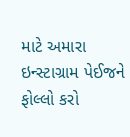માટે અમારા ઇન્સ્ટાગ્રામ પેઈજને ફોલ્લો કરો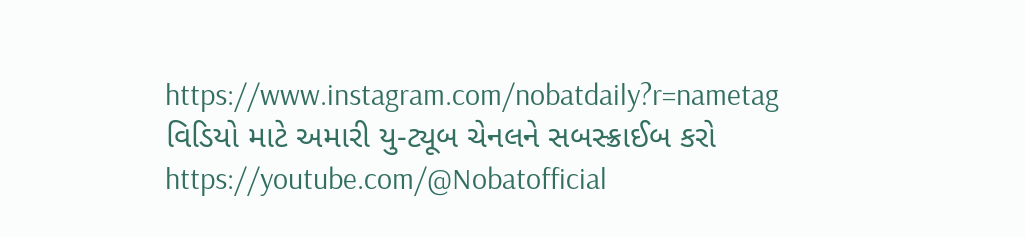https://www.instagram.com/nobatdaily?r=nametag
વિડિયો માટે અમારી યુ-ટ્યૂબ ચેનલને સબસ્ક્રાઈબ કરો
https://youtube.com/@Nobatofficial